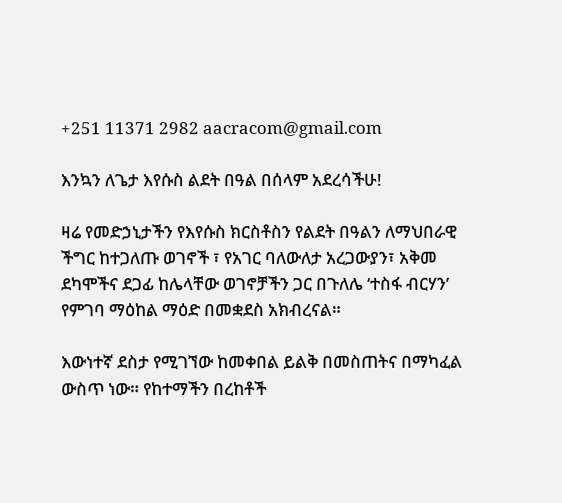+251 11371 2982 aacracom@gmail.com

እንኳን ለጌታ እየሱስ ልደት በዓል በሰላም አደረሳችሁ!

ዛሬ የመድኃኒታችን የእየሱስ ክርስቶስን የልደት በዓልን ለማህበራዊ ችግር ከተጋለጡ ወገኖች ፣ የአገር ባለውለታ አረጋውያን፣ አቅመ ደካሞችና ደጋፊ ከሌላቸው ወገኖቻችን ጋር በጉለሌ ‘ተስፋ ብርሃን’ የምገባ ማዕከል ማዕድ በመቋደስ አክብረናል።

እውነተኛ ደስታ የሚገኘው ከመቀበል ይልቅ በመስጠትና በማካፈል ውስጥ ነው። የከተማችን በረከቶች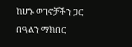ከሆኑ ወገኖቻችን ጋር በዓልን ማክበር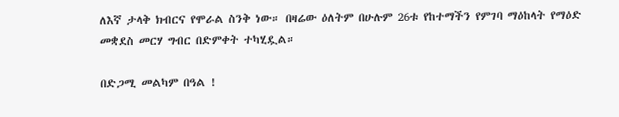ለእኛ ታላቅ ክብርና የሞራል ስንቅ ነው። በዛሬው ዕለትም በሁሉም 26ቱ የከተማችን የምገባ ማዕከላት የማዕድ መቋደስ መርሃ ግብር በድምቀት ተካሂዷል።

በድጋሚ መልካም በዓል !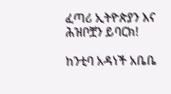ፈጣሪ ኢትዮጵያን እና ሕዝቦቿን ይባርክ!

ከንቲባ አዳነች አቤቤ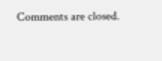Comments are closed.